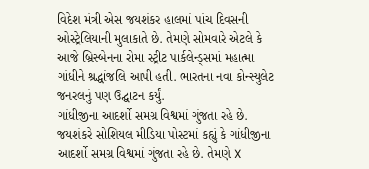વિદેશ મંત્રી એસ જયશંકર હાલમાં પાંચ દિવસની ઓસ્ટ્રેલિયાની મુલાકાતે છે. તેમણે સોમવારે એટલે કે આજે બ્રિસ્બેનના રોમા સ્ટ્રીટ પાર્કલેન્ડ્સમાં મહાત્મા ગાંધીને શ્રદ્ધાંજલિ આપી હતી. ભારતના નવા કોન્સ્યુલેટ જનરલનું પણ ઉદ્ઘાટન કર્યું.
ગાંધીજીના આદર્શો સમગ્ર વિશ્વમાં ગુંજતા રહે છે.
જયશંકરે સોશિયલ મીડિયા પોસ્ટમાં કહ્યું કે ગાંધીજીના આદર્શો સમગ્ર વિશ્વમાં ગુંજતા રહે છે. તેમણે X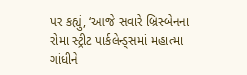પર કહ્યું, ‘આજે સવારે બ્રિસ્બેનના રોમા સ્ટ્રીટ પાર્કલેન્ડ્સમાં મહાત્મા ગાંધીને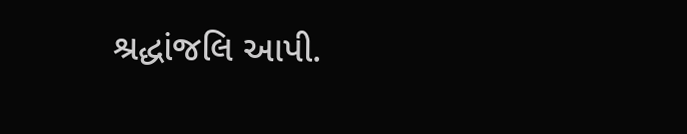શ્રદ્ધાંજલિ આપી.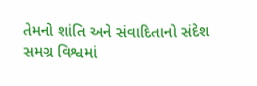તેમનો શાંતિ અને સંવાદિતાનો સંદેશ સમગ્ર વિશ્વમાં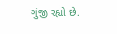ગુંજી રહ્યો છે.